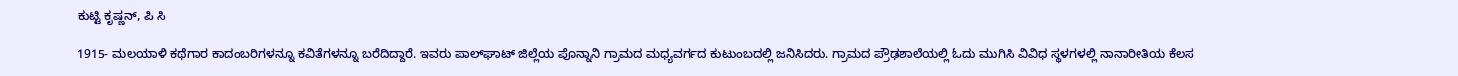ಕುಟ್ಟಿ ಕೃಷ್ಣನ್, ಪಿ ಸಿ

1915- ಮಲಯಾಳಿ ಕಥೆಗಾರ ಕಾದಂಬರಿಗಳನ್ನೂ ಕವಿತೆಗಳನ್ನೂ ಬರೆದಿದ್ದಾರೆ. ಇವರು ಪಾಲ್‍ಘಾಟ್ ಜಿಲ್ಲೆಯ ಪೊನ್ನಾನಿ ಗ್ರಾಮದ ಮಧ್ಯವರ್ಗದ ಕುಟುಂಬದಲ್ಲಿ ಜನಿಸಿದರು. ಗ್ರಾಮದ ಪ್ರೌಢಶಾಲೆಯಲ್ಲಿ ಓದು ಮುಗಿಸಿ ವಿವಿಧ ಸ್ಥಳಗಳಲ್ಲಿ ನಾನಾರೀತಿಯ ಕೆಲಸ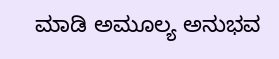ಮಾಡಿ ಅಮೂಲ್ಯ ಅನುಭವ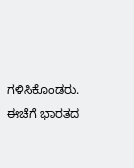ಗಳಿಸಿಕೊಂಡರು. ಈಚೆಗೆ ಭಾರತದ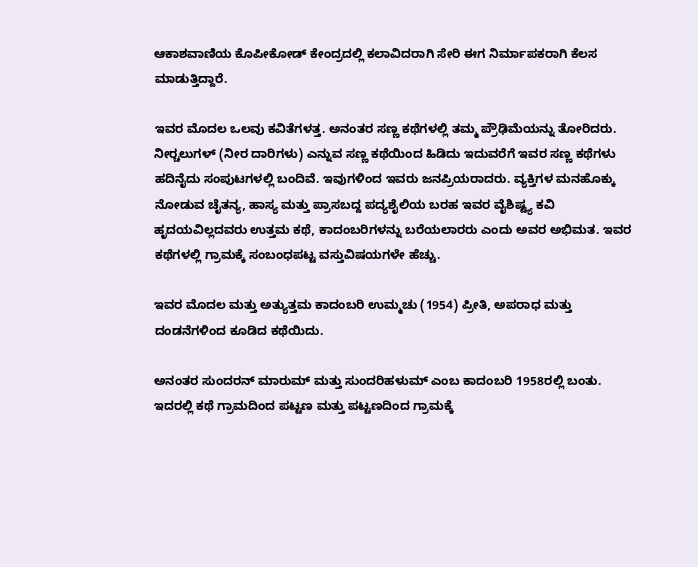ಆಕಾಶವಾಣಿಯ ಕೊಪೀಕೋಡ್ ಕೇಂದ್ರದಲ್ಲಿ ಕಲಾವಿದರಾಗಿ ಸೇರಿ ಈಗ ನಿರ್ಮಾಪಕರಾಗಿ ಕೆಲಸ ಮಾಡುತ್ತಿದ್ದಾರೆ.

ಇವರ ಮೊದಲ ಒಲವು ಕವಿತೆಗಳತ್ತ. ಅನಂತರ ಸಣ್ಣ ಕಥೆಗಳಲ್ಲಿ ತಮ್ಮ ಪ್ರೌಢಿಮೆಯನ್ನು ತೋರಿದರು. ನೀರ್‍ಚಲುಗಳ್ (ನೀರ ದಾರಿಗಳು) ಎನ್ನುವ ಸಣ್ಣ ಕಥೆಯಿಂದ ಹಿಡಿದು ಇದುವರೆಗೆ ಇವರ ಸಣ್ಣ ಕಥೆಗಳು ಹದಿನೈದು ಸಂಪುಟಗಳಲ್ಲಿ ಬಂದಿವೆ. ಇವುಗಳಿಂದ ಇವರು ಜನಪ್ರಿಯರಾದರು. ವ್ಯಕ್ತಿಗಳ ಮನಹೊಕ್ಕು ನೋಡುವ ಚೈತನ್ಯ, ಹಾಸ್ಯ ಮತ್ತು ಪ್ರಾಸಬದ್ದ ಪದ್ಯಶೈಲಿಯ ಬರಹ ಇವರ ವೈಶಿಷ್ಟ್ಯ ಕವಿ ಹೃದಯವಿಲ್ಲದವರು ಉತ್ತಮ ಕಥೆ, ಕಾದಂಬರಿಗಳನ್ನು ಬರೆಯಲಾರರು ಎಂದು ಅವರ ಅಭಿಮತ. ಇವರ ಕಥೆಗಳಲ್ಲಿ ಗ್ರಾಮಕ್ಕೆ ಸಂಬಂಧಪಟ್ಟ ವಸ್ತುವಿಷಯಗಳೇ ಹೆಚ್ಚು.

ಇವರ ಮೊದಲ ಮತ್ತು ಅತ್ಯುತ್ತಮ ಕಾದಂಬರಿ ಉಮ್ಮಚು (1954) ಪ್ರೀತಿ, ಅಪರಾಧ ಮತ್ತು ದಂಡನೆಗಳಿಂದ ಕೂಡಿದ ಕಥೆಯಿದು.

ಅನಂತರ ಸುಂದರನ್ ಮಾರುಮ್ ಮತ್ತು ಸುಂದರಿಹಳುಮ್ ಎಂಬ ಕಾದಂಬರಿ 1958ರಲ್ಲಿ ಬಂತು. ಇದರಲ್ಲಿ ಕಥೆ ಗ್ರಾಮದಿಂದ ಪಟ್ಟಣ ಮತ್ತು ಪಟ್ಟಣದಿಂದ ಗ್ರಾಮಕ್ಕೆ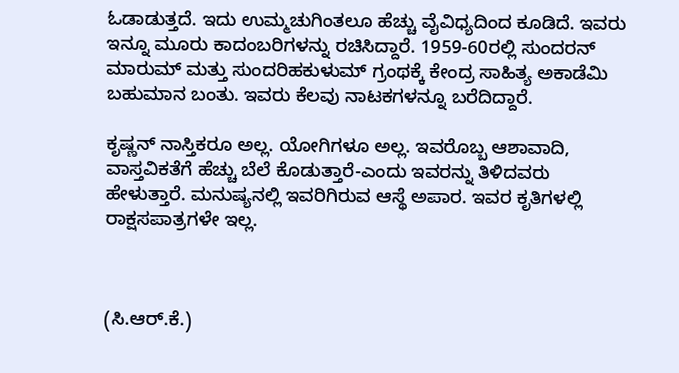ಓಡಾಡುತ್ತದೆ. ಇದು ಉಮ್ಮಚುಗಿಂತಲೂ ಹೆಚ್ಚು ವೈವಿಧ್ಯದಿಂದ ಕೂಡಿದೆ. ಇವರು ಇನ್ನೂ ಮೂರು ಕಾದಂಬರಿಗಳನ್ನು ರಚಿಸಿದ್ದಾರೆ. 1959-60ರಲ್ಲಿ ಸುಂದರನ್ ಮಾರುಮ್ ಮತ್ತು ಸುಂದರಿಹಕುಳುಮ್ ಗ್ರಂಥಕ್ಕೆ ಕೇಂದ್ರ ಸಾಹಿತ್ಯ ಅಕಾಡೆಮಿ ಬಹುಮಾನ ಬಂತು. ಇವರು ಕೆಲವು ನಾಟಕಗಳನ್ನೂ ಬರೆದಿದ್ದಾರೆ.

ಕೃಷ್ಣನ್ ನಾಸ್ತಿಕರೂ ಅಲ್ಲ. ಯೋಗಿಗಳೂ ಅಲ್ಲ. ಇವರೊಬ್ಬ ಆಶಾವಾದಿ, ವಾಸ್ತವಿಕತೆಗೆ ಹೆಚ್ಚು ಬೆಲೆ ಕೊಡುತ್ತಾರೆ-ಎಂದು ಇವರನ್ನು ತಿಳಿದವರು ಹೇಳುತ್ತಾರೆ. ಮನುಷ್ಯನಲ್ಲಿ ಇವರಿಗಿರುವ ಆಸ್ಥೆ ಅಪಾರ. ಇವರ ಕೃತಿಗಳಲ್ಲಿ ರಾಕ್ಷಸಪಾತ್ರಗಳೇ ಇಲ್ಲ.



(ಸಿ.ಆರ್.ಕೆ.)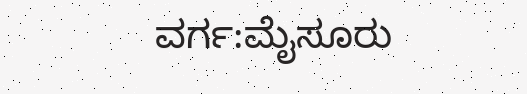ವರ್ಗ:ಮೈಸೂರು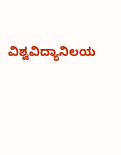ವಿಶ್ವವಿದ್ಯಾನಿಲಯ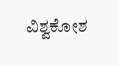ವಿಶ್ವಕೋಶ